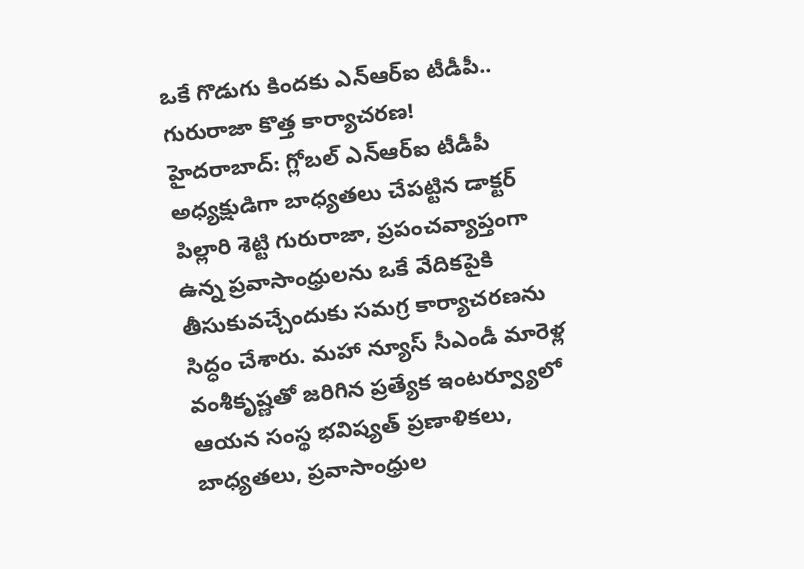ఒకే గొడుగు కిందకు ఎన్ఆర్ఐ టీడీపీ.. గురురాజా కొత్త కార్యాచరణ!
హైదరాబాద్: గ్లోబల్ ఎన్ఆర్ఐ టీడీపీ అధ్యక్షుడిగా బాధ్యతలు చేపట్టిన డాక్టర్ పిల్లారి శెట్టి గురురాజా, ప్రపంచవ్యాప్తంగా ఉన్న ప్రవాసాంధ్రులను ఒకే వేదికపైకి తీసుకువచ్చేందుకు సమగ్ర కార్యాచరణను సిద్ధం చేశారు. మహా న్యూస్ సీఎండీ మారెళ్ల వంశీకృష్ణతో జరిగిన ప్రత్యేక ఇంటర్వ్యూలో ఆయన సంస్థ భవిష్యత్ ప్రణాళికలు, బాధ్యతలు, ప్రవాసాంధ్రుల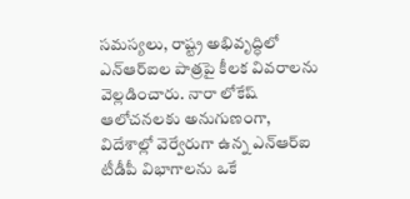సమస్యలు, రాష్ట్ర అభివృద్ధిలో ఎన్ఆర్ఐల పాత్రపై కీలక వివరాలను వెల్లడించారు. నారా లోకేష్ ఆలోచనలకు అనుగుణంగా, విదేశాల్లో వెర్వేరుగా ఉన్న ఎన్ఆర్ఐ టీడీపీ విభాగాలను ఒకే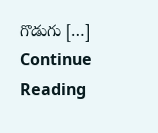గొడుగు […]
Continue Reading